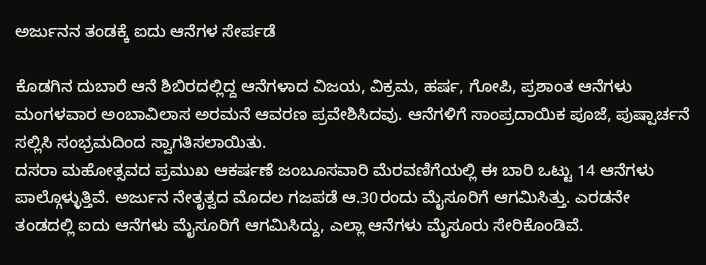ಅರ್ಜುನನ ತಂಡಕ್ಕೆ ಐದು ಆನೆಗಳ ಸೇರ್ಪಡೆ

ಕೊಡಗಿನ ದುಬಾರೆ ಆನೆ ಶಿಬಿರದಲ್ಲಿದ್ದ ಆನೆಗಳಾದ ವಿಜಯ, ವಿಕ್ರಮ, ಹರ್ಷ, ಗೋಪಿ, ಪ್ರಶಾಂತ ಆನೆಗಳು ಮಂಗಳವಾರ ಅಂಬಾವಿಲಾಸ ಅರಮನೆ ಆವರಣ ಪ್ರವೇಶಿಸಿದವು. ಆನೆಗಳಿಗೆ ಸಾಂಪ್ರದಾಯಿಕ ಪೂಜೆ, ಪುಷ್ಪಾರ್ಚನೆ ಸಲ್ಲಿಸಿ ಸಂಭ್ರಮದಿಂದ ಸ್ವಾಗತಿಸಲಾಯಿತು.
ದಸರಾ ಮಹೋತ್ಸವದ ಪ್ರಮುಖ ಆಕರ್ಷಣೆ ಜಂಬೂಸವಾರಿ ಮೆರವಣಿಗೆಯಲ್ಲಿ ಈ ಬಾರಿ ಒಟ್ಟು 14 ಆನೆಗಳು ಪಾಲ್ಗೊಳ್ಳುತ್ತಿವೆ. ಅರ್ಜುನ ನೇತೃತ್ವದ ಮೊದಲ ಗಜಪಡೆ ಆ.30ರಂದು ಮೈಸೂರಿಗೆ ಆಗಮಿಸಿತ್ತು. ಎರಡನೇ ತಂಡದಲ್ಲಿ ಐದು ಆನೆಗಳು ಮೈಸೂರಿಗೆ ಆಗಮಿಸಿದ್ದು, ಎಲ್ಲಾ ಆನೆಗಳು ಮೈಸೂರು ಸೇರಿಕೊಂಡಿವೆ.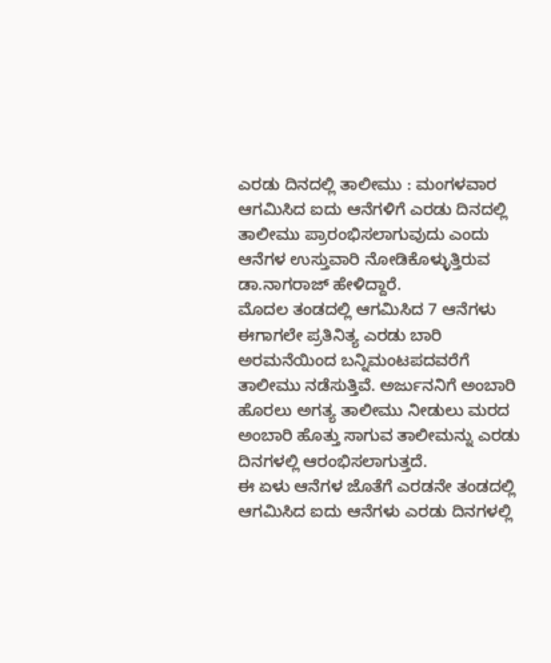ಎರಡು ದಿನದಲ್ಲಿ ತಾಲೀಮು : ಮಂಗಳವಾರ ಆಗಮಿಸಿದ ಐದು ಆನೆಗಳಿಗೆ ಎರಡು ದಿನದಲ್ಲಿ ತಾಲೀಮು ಪ್ರಾರಂಭಿಸಲಾಗುವುದು ಎಂದು ಆನೆಗಳ ಉಸ್ತುವಾರಿ ನೋಡಿಕೊಳ್ಳುತ್ತಿರುವ ಡಾ.ನಾಗರಾಜ್ ಹೇಳಿದ್ದಾರೆ.
ಮೊದಲ ತಂಡದಲ್ಲಿ ಆಗಮಿಸಿದ 7 ಆನೆಗಳು ಈಗಾಗಲೇ ಪ್ರತಿನಿತ್ಯ ಎರಡು ಬಾರಿ ಅರಮನೆಯಿಂದ ಬನ್ನಿಮಂಟಪದವರೆಗೆ ತಾಲೀಮು ನಡೆಸುತ್ತಿವೆ. ಅರ್ಜುನನಿಗೆ ಅಂಬಾರಿ ಹೊರಲು ಅಗತ್ಯ ತಾಲೀಮು ನೀಡುಲು ಮರದ ಅಂಬಾರಿ ಹೊತ್ತು ಸಾಗುವ ತಾಲೀಮನ್ನು ಎರಡು ದಿನಗಳಲ್ಲಿ ಆರಂಭಿಸಲಾಗುತ್ತದೆ.
ಈ ಏಳು ಆನೆಗಳ ಜೊತೆಗೆ ಎರಡನೇ ತಂಡದಲ್ಲಿ ಆಗಮಿಸಿದ ಐದು ಆನೆಗಳು ಎರಡು ದಿನಗಳಲ್ಲಿ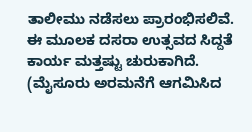ತಾಲೀಮು ನಡೆಸಲು ಪ್ರಾರಂಭಿಸಲಿವೆ. ಈ ಮೂಲಕ ದಸರಾ ಉತ್ಸವದ ಸಿದ್ದತೆ ಕಾರ್ಯ ಮತ್ತಷ್ಟು ಚುರುಕಾಗಿದೆ. (ಮೈಸೂರು ಅರಮನೆಗೆ ಆಗಮಿಸಿದ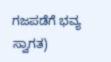ಗಜಪಡೆಗೆ ಭವ್ಯ ಸ್ವಾಗತ)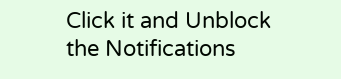Click it and Unblock the Notifications